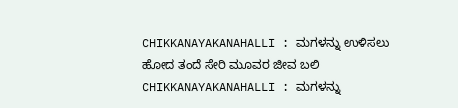CHIKKANAYAKANAHALLI : ಮಗಳನ್ನು ಉಳಿಸಲು ಹೋದ ತಂದೆ ಸೇರಿ ಮೂವರ ಜೀವ ಬಲಿ CHIKKANAYAKANAHALLI : ಮಗಳನ್ನು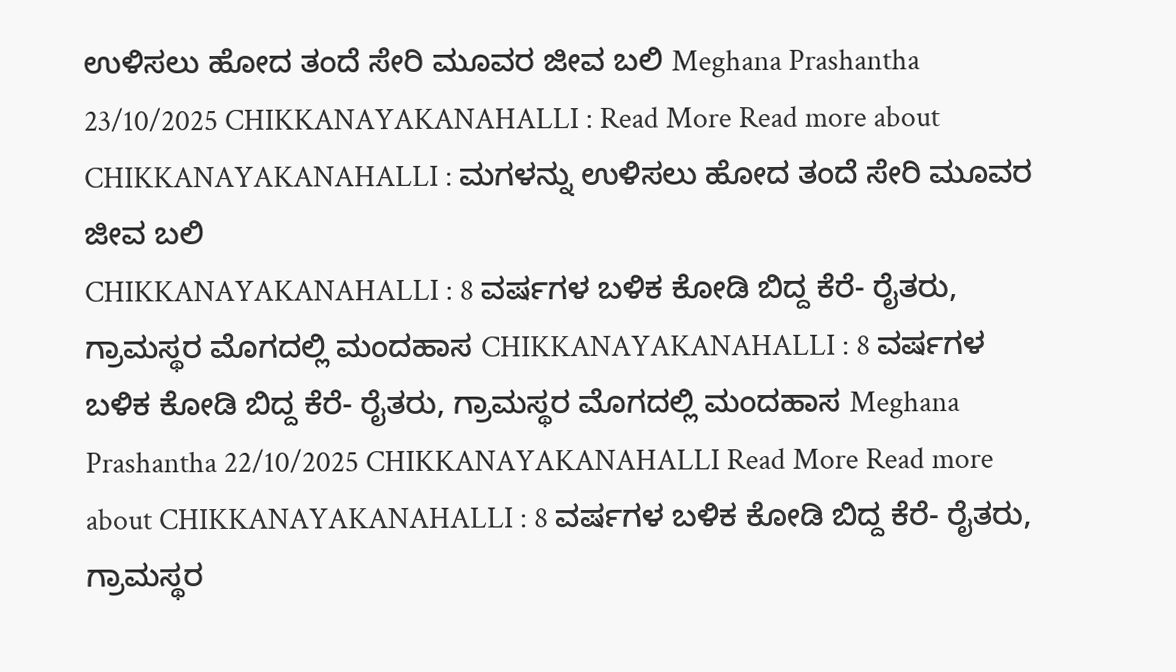ಉಳಿಸಲು ಹೋದ ತಂದೆ ಸೇರಿ ಮೂವರ ಜೀವ ಬಲಿ Meghana Prashantha 23/10/2025 CHIKKANAYAKANAHALLI : Read More Read more about CHIKKANAYAKANAHALLI : ಮಗಳನ್ನು ಉಳಿಸಲು ಹೋದ ತಂದೆ ಸೇರಿ ಮೂವರ ಜೀವ ಬಲಿ
CHIKKANAYAKANAHALLI : 8 ವರ್ಷಗಳ ಬಳಿಕ ಕೋಡಿ ಬಿದ್ದ ಕೆರೆ- ರೈತರು, ಗ್ರಾಮಸ್ಥರ ಮೊಗದಲ್ಲಿ ಮಂದಹಾಸ CHIKKANAYAKANAHALLI : 8 ವರ್ಷಗಳ ಬಳಿಕ ಕೋಡಿ ಬಿದ್ದ ಕೆರೆ- ರೈತರು, ಗ್ರಾಮಸ್ಥರ ಮೊಗದಲ್ಲಿ ಮಂದಹಾಸ Meghana Prashantha 22/10/2025 CHIKKANAYAKANAHALLI Read More Read more about CHIKKANAYAKANAHALLI : 8 ವರ್ಷಗಳ ಬಳಿಕ ಕೋಡಿ ಬಿದ್ದ ಕೆರೆ- ರೈತರು, ಗ್ರಾಮಸ್ಥರ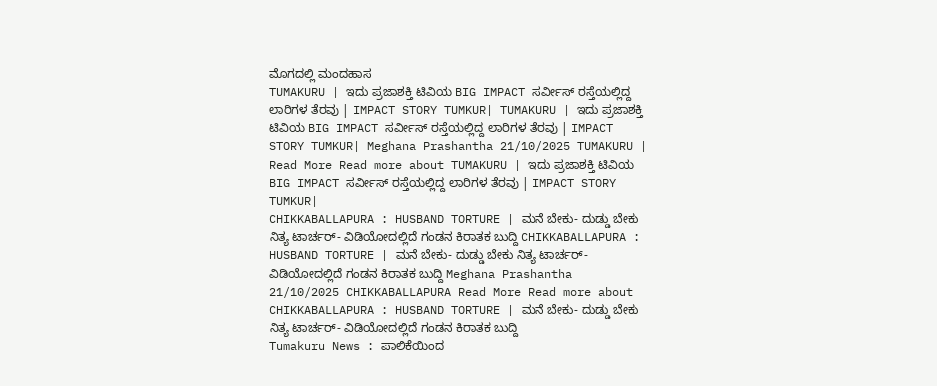ಮೊಗದಲ್ಲಿ ಮಂದಹಾಸ
TUMAKURU | ಇದು ಪ್ರಜಾಶಕ್ತಿ ಟಿವಿಯ BIG IMPACT ಸರ್ವೀಸ್ ರಸ್ತೆಯಲ್ಲಿದ್ದ ಲಾರಿಗಳ ತೆರವು | IMPACT STORY TUMKUR| TUMAKURU | ಇದು ಪ್ರಜಾಶಕ್ತಿ ಟಿವಿಯ BIG IMPACT ಸರ್ವೀಸ್ ರಸ್ತೆಯಲ್ಲಿದ್ದ ಲಾರಿಗಳ ತೆರವು | IMPACT STORY TUMKUR| Meghana Prashantha 21/10/2025 TUMAKURU | Read More Read more about TUMAKURU | ಇದು ಪ್ರಜಾಶಕ್ತಿ ಟಿವಿಯ BIG IMPACT ಸರ್ವೀಸ್ ರಸ್ತೆಯಲ್ಲಿದ್ದ ಲಾರಿಗಳ ತೆರವು | IMPACT STORY TUMKUR|
CHIKKABALLAPURA : HUSBAND TORTURE | ಮನೆ ಬೇಕು- ದುಡ್ಡು ಬೇಕು ನಿತ್ಯ ಟಾರ್ಚರ್- ವಿಡಿಯೋದಲ್ಲಿದೆ ಗಂಡನ ಕಿರಾತಕ ಬುದ್ದಿ CHIKKABALLAPURA : HUSBAND TORTURE | ಮನೆ ಬೇಕು- ದುಡ್ಡು ಬೇಕು ನಿತ್ಯ ಟಾರ್ಚರ್- ವಿಡಿಯೋದಲ್ಲಿದೆ ಗಂಡನ ಕಿರಾತಕ ಬುದ್ದಿ Meghana Prashantha 21/10/2025 CHIKKABALLAPURA Read More Read more about CHIKKABALLAPURA : HUSBAND TORTURE | ಮನೆ ಬೇಕು- ದುಡ್ಡು ಬೇಕು ನಿತ್ಯ ಟಾರ್ಚರ್- ವಿಡಿಯೋದಲ್ಲಿದೆ ಗಂಡನ ಕಿರಾತಕ ಬುದ್ದಿ
Tumakuru News : ಪಾಲಿಕೆಯಿಂದ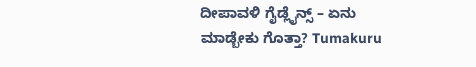ದೀಪಾವಳಿ ಗೈಡ್ಲೈನ್ಸ್ – ಏನು ಮಾಡ್ಬೇಕು ಗೊತ್ತಾ? Tumakuru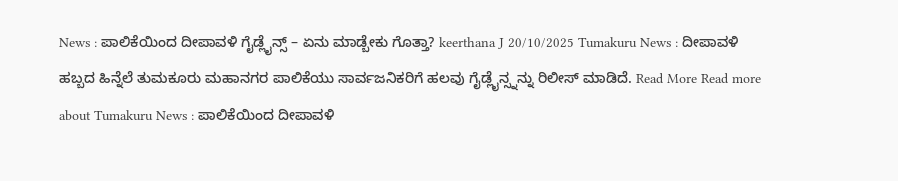News : ಪಾಲಿಕೆಯಿಂದ ದೀಪಾವಳಿ ಗೈಡ್ಲೈನ್ಸ್ – ಏನು ಮಾಡ್ಬೇಕು ಗೊತ್ತಾ? keerthana J 20/10/2025 Tumakuru News : ದೀಪಾವಳಿ ಹಬ್ಬದ ಹಿನ್ನೆಲೆ ತುಮಕೂರು ಮಹಾನಗರ ಪಾಲಿಕೆಯು ಸಾರ್ವಜನಿಕರಿಗೆ ಹಲವು ಗೈಡ್ಲೈನ್ಸ್ನನ್ನು ರಿಲೀಸ್ ಮಾಡಿದೆ. Read More Read more about Tumakuru News : ಪಾಲಿಕೆಯಿಂದ ದೀಪಾವಳಿ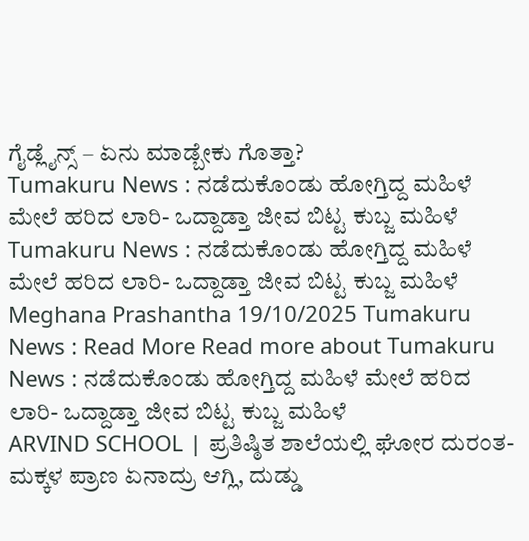ಗೈಡ್ಲೈನ್ಸ್ – ಏನು ಮಾಡ್ಬೇಕು ಗೊತ್ತಾ?
Tumakuru News : ನಡೆದುಕೊಂಡು ಹೋಗ್ತಿದ್ದ ಮಹಿಳೆ ಮೇಲೆ ಹರಿದ ಲಾರಿ- ಒದ್ದಾಡ್ತಾ ಜೀವ ಬಿಟ್ಟ ಕುಬ್ಜ ಮಹಿಳೆ Tumakuru News : ನಡೆದುಕೊಂಡು ಹೋಗ್ತಿದ್ದ ಮಹಿಳೆ ಮೇಲೆ ಹರಿದ ಲಾರಿ- ಒದ್ದಾಡ್ತಾ ಜೀವ ಬಿಟ್ಟ ಕುಬ್ಜ ಮಹಿಳೆ Meghana Prashantha 19/10/2025 Tumakuru News : Read More Read more about Tumakuru News : ನಡೆದುಕೊಂಡು ಹೋಗ್ತಿದ್ದ ಮಹಿಳೆ ಮೇಲೆ ಹರಿದ ಲಾರಿ- ಒದ್ದಾಡ್ತಾ ಜೀವ ಬಿಟ್ಟ ಕುಬ್ಜ ಮಹಿಳೆ
ARVIND SCHOOL | ಪ್ರತಿಷ್ಠಿತ ಶಾಲೆಯಲ್ಲಿ ಘೋರ ದುರಂತ- ಮಕ್ಕಳ ಪ್ರಾಣ ಏನಾದ್ರು ಆಗ್ಲಿ, ದುಡ್ಡು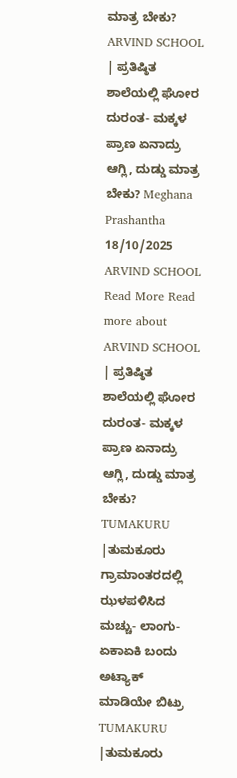ಮಾತ್ರ ಬೇಕು? ARVIND SCHOOL | ಪ್ರತಿಷ್ಠಿತ ಶಾಲೆಯಲ್ಲಿ ಘೋರ ದುರಂತ- ಮಕ್ಕಳ ಪ್ರಾಣ ಏನಾದ್ರು ಆಗ್ಲಿ, ದುಡ್ಡು ಮಾತ್ರ ಬೇಕು? Meghana Prashantha 18/10/2025 ARVIND SCHOOL Read More Read more about ARVIND SCHOOL | ಪ್ರತಿಷ್ಠಿತ ಶಾಲೆಯಲ್ಲಿ ಘೋರ ದುರಂತ- ಮಕ್ಕಳ ಪ್ರಾಣ ಏನಾದ್ರು ಆಗ್ಲಿ, ದುಡ್ಡು ಮಾತ್ರ ಬೇಕು?
TUMAKURU |ತುಮಕೂರು ಗ್ರಾಮಾಂತರದಲ್ಲಿ ಝಳಪಳಿಸಿದ ಮಚ್ಚು- ಲಾಂಗು- ಏಕಾಏಕಿ ಬಂದು ಅಟ್ಯಾಕ್ ಮಾಡಿಯೇ ಬಿಟ್ರು TUMAKURU |ತುಮಕೂರು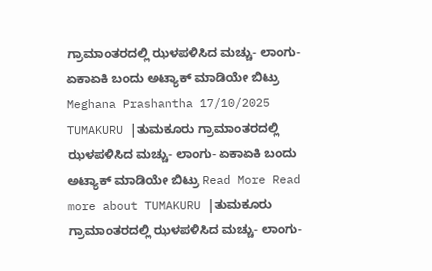ಗ್ರಾಮಾಂತರದಲ್ಲಿ ಝಳಪಳಿಸಿದ ಮಚ್ಚು- ಲಾಂಗು- ಏಕಾಏಕಿ ಬಂದು ಅಟ್ಯಾಕ್ ಮಾಡಿಯೇ ಬಿಟ್ರು Meghana Prashantha 17/10/2025 TUMAKURU |ತುಮಕೂರು ಗ್ರಾಮಾಂತರದಲ್ಲಿ ಝಳಪಳಿಸಿದ ಮಚ್ಚು- ಲಾಂಗು- ಏಕಾಏಕಿ ಬಂದು ಅಟ್ಯಾಕ್ ಮಾಡಿಯೇ ಬಿಟ್ರು Read More Read more about TUMAKURU |ತುಮಕೂರು ಗ್ರಾಮಾಂತರದಲ್ಲಿ ಝಳಪಳಿಸಿದ ಮಚ್ಚು- ಲಾಂಗು-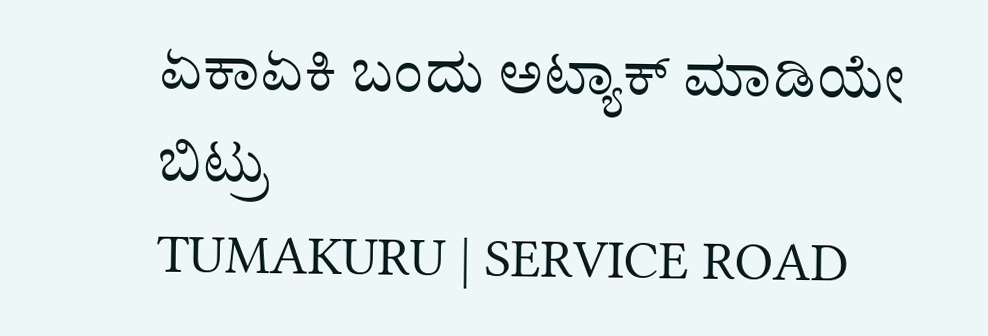ಏಕಾಏಕಿ ಬಂದು ಅಟ್ಯಾಕ್ ಮಾಡಿಯೇ ಬಿಟ್ರು
TUMAKURU | SERVICE ROAD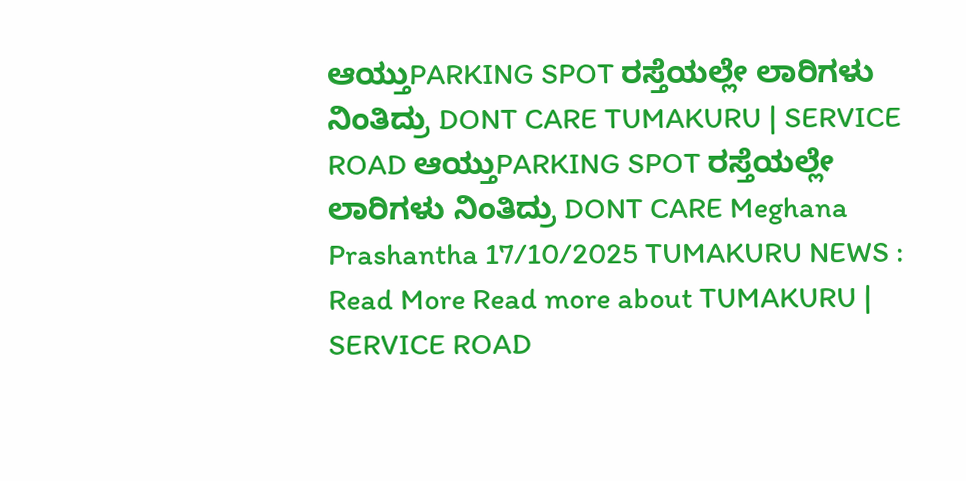ಆಯ್ತುPARKING SPOT ರಸ್ತೆಯಲ್ಲೇ ಲಾರಿಗಳು ನಿಂತಿದ್ರು DONT CARE TUMAKURU | SERVICE ROAD ಆಯ್ತುPARKING SPOT ರಸ್ತೆಯಲ್ಲೇ ಲಾರಿಗಳು ನಿಂತಿದ್ರು DONT CARE Meghana Prashantha 17/10/2025 TUMAKURU NEWS : Read More Read more about TUMAKURU | SERVICE ROAD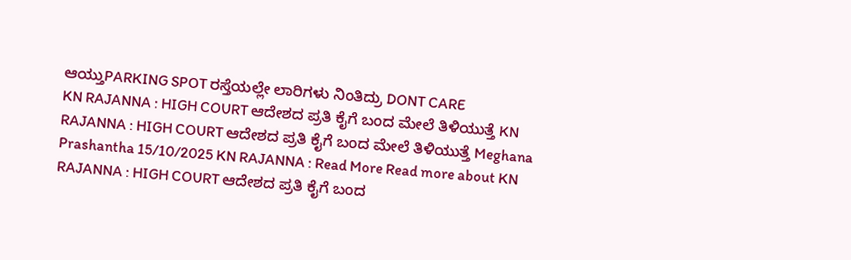ಆಯ್ತುPARKING SPOT ರಸ್ತೆಯಲ್ಲೇ ಲಾರಿಗಳು ನಿಂತಿದ್ರು DONT CARE
KN RAJANNA : HIGH COURT ಆದೇಶದ ಪ್ರತಿ ಕೈಗೆ ಬಂದ ಮೇಲೆ ತಿಳಿಯುತ್ತೆ KN RAJANNA : HIGH COURT ಆದೇಶದ ಪ್ರತಿ ಕೈಗೆ ಬಂದ ಮೇಲೆ ತಿಳಿಯುತ್ತೆ Meghana Prashantha 15/10/2025 KN RAJANNA : Read More Read more about KN RAJANNA : HIGH COURT ಆದೇಶದ ಪ್ರತಿ ಕೈಗೆ ಬಂದ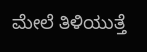ಮೇಲೆ ತಿಳಿಯುತ್ತೆ